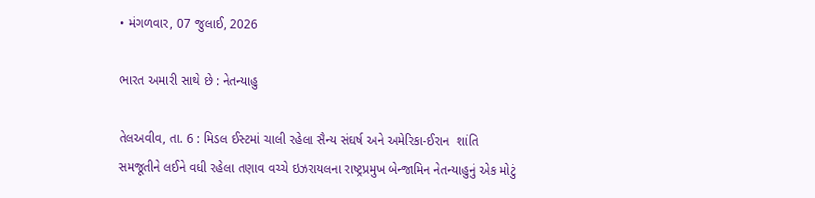• મંગળવાર, 07 જુલાઈ, 2026

ભારત અમારી સાથે છે : નેતન્યાહુ

તેલઅવીવ, તા. 6 : મિડલ ઈસ્ટમાં ચાલી રહેલા સૈન્ય સંઘર્ષ અને અમેરિકા-ઈરાન  શાંતિ સમજૂતીને લઈને વધી રહેલા તણાવ વચ્ચે ઇઝરાયલના રાષ્ટ્રપ્રમુખ બેન્જામિન નેતન્યાહુનું એક મોટું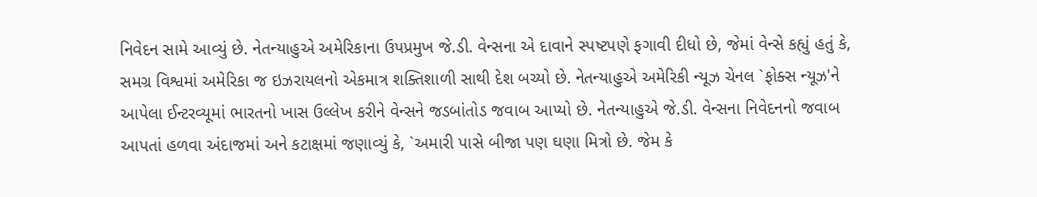નિવેદન સામે આવ્યું છે. નેતન્યાહુએ અમેરિકાના ઉપપ્રમુખ જે.ડી. વેન્સના એ દાવાને સ્પષ્ટપણે ફગાવી દીધો છે, જેમાં વેન્સે કહ્યું હતું કે, સમગ્ર વિશ્વમાં અમેરિકા જ ઇઝરાયલનો એકમાત્ર શક્તિશાળી સાથી દેશ બચ્યો છે. નેતન્યાહુએ અમેરિકી ન્યૂઝ ચેનલ `ફોક્સ ન્યૂઝ'ને આપેલા ઈન્ટરવ્યૂમાં ભારતનો ખાસ ઉલ્લેખ કરીને વેન્સને જડબાંતોડ જવાબ આપ્યો છે. નેતન્યાહુએ જે.ડી. વેન્સના નિવેદનનો જવાબ આપતાં હળવા અંદાજમાં અને કટાક્ષમાં જણાવ્યું કે, `અમારી પાસે બીજા પણ ઘણા મિત્રો છે. જેમ કે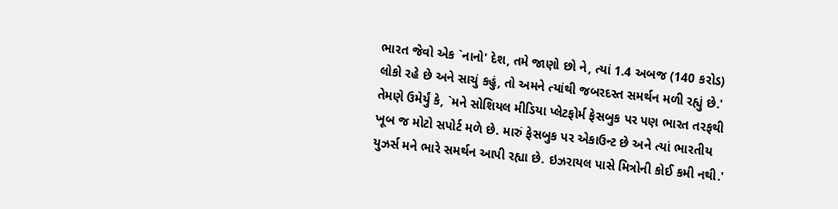ભારત જેવો એક `નાનો' દેશ, તમે જાણો છો ને, ત્યાં 1.4 અબજ (140 કરોડ) લોકો રહે છે અને સાચું કહું, તો અમને ત્યાંથી જબરદસ્ત સમર્થન મળી રહ્યું છે.' તેમણે ઉમેર્યું કે, `મને સોશિયલ મીડિયા પ્લેટફોર્મ ફેસબુક પર પણ ભારત તરફથી ખૂબ જ મોટો સપોર્ટ મળે છે. મારું ફેસબુક પર એકાઉન્ટ છે અને ત્યાં ભારતીય યુઝર્સ મને ભારે સમર્થન આપી રહ્યા છે. ઇઝરાયલ પાસે મિત્રોની કોઈ કમી નથી.'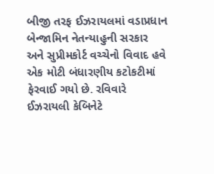બીજી તરફ ઈઝરાયલમાં વડાપ્રધાન બેન્જામિન નેતન્યાહુની સરકાર અને સુપ્રીમકોર્ટ વચ્ચેનો વિવાદ હવે એક મોટી બંધારણીય કટોકટીમાં ફેરવાઈ ગયો છે. રવિવારે ઈઝરાયલી કેબિનેટે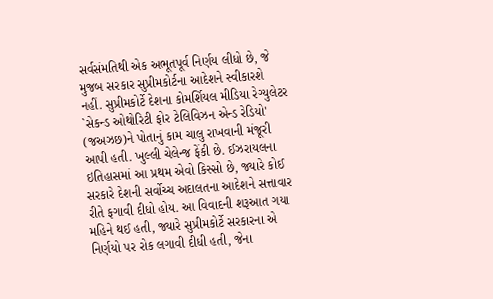સર્વસંમતિથી એક અભૂતપૂર્વ નિર્ણય લીધો છે, જે મુજબ સરકાર સુપ્રીમકોર્ટના આદેશને સ્વીકારશે નહીં. સુપ્રીમકોર્ટે દેશના કોમર્શિયલ મીડિયા રેગ્યુલેટર `સેકન્ડ ઓથોરિટી ફોર ટેલિવિઝન એન્ડ રેડિયો' (જઅઝછ)ને પોતાનું કામ ચાલુ રાખવાની મંજૂરી આપી હતી. ખુલ્લી ચેલેન્જ ફેંકી છે. ઈઝરાયલના ઇતિહાસમાં આ પ્રથમ એવો કિસ્સો છે, જ્યારે કોઈ સરકારે દેશની સર્વોચ્ચ અદાલતના આદેશને સત્તાવાર રીતે ફગાવી દીધો હોય. આ વિવાદની શરૂઆત ગયા મહિને થઈ હતી, જ્યારે સુપ્રીમકોર્ટે સરકારના એ નિર્ણયો પર રોક લગાવી દીધી હતી, જેના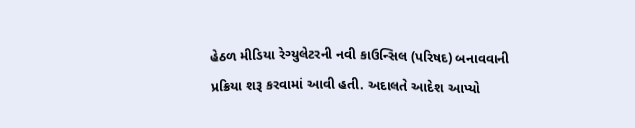હેઠળ મીડિયા રેગ્યુલેટરની નવી કાઉન્સિલ (પરિષદ) બનાવવાની પ્રક્રિયા શરૂ કરવામાં આવી હતી. અદાલતે આદેશ આપ્યો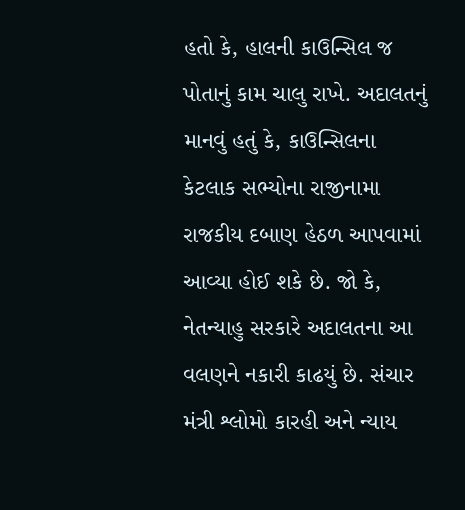હતો કે, હાલની કાઉન્સિલ જ પોતાનું કામ ચાલુ રાખે. અદાલતનું માનવું હતું કે, કાઉન્સિલના કેટલાક સભ્યોના રાજીનામા રાજકીય દબાણ હેઠળ આપવામાં આવ્યા હોઈ શકે છે. જો કે, નેતન્યાહુ સરકારે અદાલતના આ વલણને નકારી કાઢયું છે. સંચાર મંત્રી શ્લોમો કારહી અને ન્યાય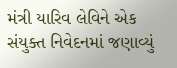મંત્રી યારિવ લેવિને એક સંયુક્ત નિવેદનમાં જણાવ્યું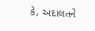કે, અદાલતને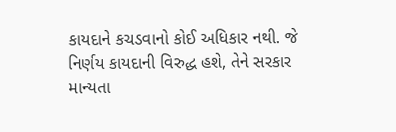કાયદાને કચડવાનો કોઈ અધિકાર નથી. જે નિર્ણય કાયદાની વિરુદ્ધ હશે, તેને સરકાર માન્યતા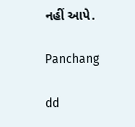નહીં આપે.

Panchang

dd